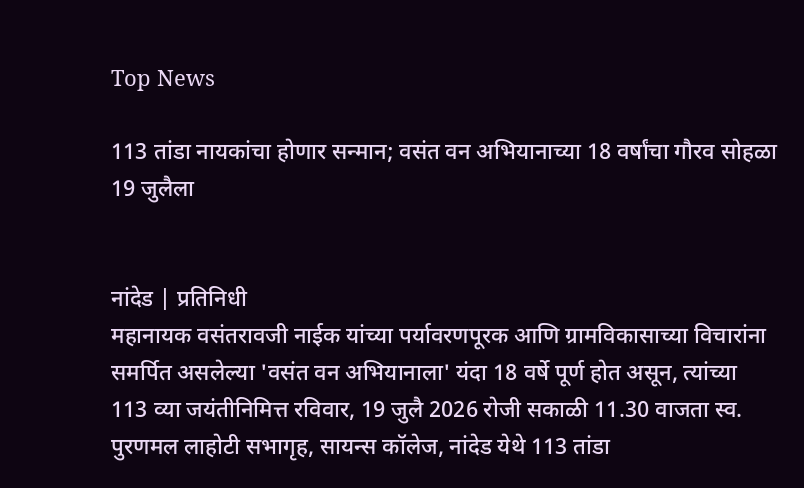Top News

113 तांडा नायकांचा होणार सन्मान; वसंत वन अभियानाच्या 18 वर्षांचा गौरव सोहळा 19 जुलैला


नांदेड | प्रतिनिधी
महानायक वसंतरावजी नाईक यांच्या पर्यावरणपूरक आणि ग्रामविकासाच्या विचारांना समर्पित असलेल्या 'वसंत वन अभियानाला' यंदा 18 वर्षे पूर्ण होत असून, त्यांच्या 113 व्या जयंतीनिमित्त रविवार, 19 जुलै 2026 रोजी सकाळी 11.30 वाजता स्व. पुरणमल लाहोटी सभागृह, सायन्स कॉलेज, नांदेड येथे 113 तांडा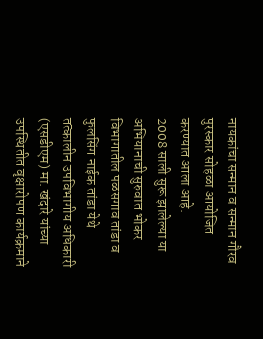नायकांचा सन्मान व सन्मान गौरव पुरस्कार सोहळा आयोजित करण्यात आला आहे.
2008 साली सुरू झालेल्या या अभियानाची सुरुवात भोकर विभागातील पळसगाव तांडा व फुलसिंग नाईक तांडा येथे तत्कालीन उपविभागीय अधिकारी (एसडीएम) मा. खंदारे यांच्या उपस्थितीत वृक्षारोपण कार्यक्रमाने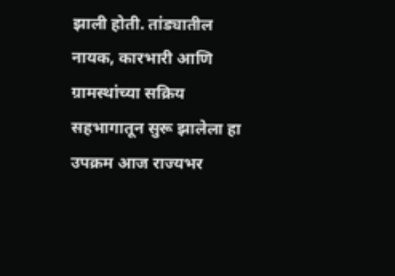झाली होती. तांड्यातील नायक, कारभारी आणि ग्रामस्थांच्या सक्रिय सहभागातून सुरू झालेला हा उपक्रम आज राज्यभर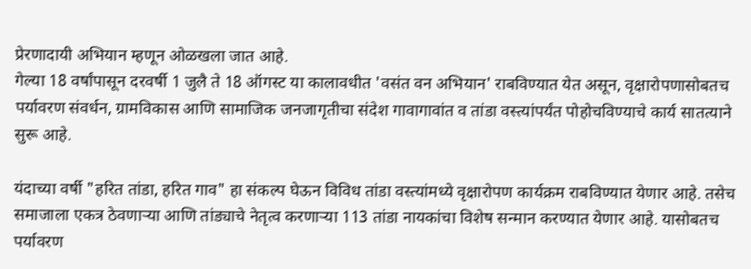प्रेरणादायी अभियान म्हणून ओळखला जात आहे.
गेल्या 18 वर्षांपासून दरवर्षी 1 जुलै ते 18 ऑगस्ट या कालावधीत 'वसंत वन अभियान' राबविण्यात येत असून, वृक्षारोपणासोबतच पर्यावरण संवर्धन, ग्रामविकास आणि सामाजिक जनजागृतीचा संदेश गावागावांत व तांडा वस्त्यांपर्यंत पोहोचविण्याचे कार्य सातत्याने सुरू आहे.

यंदाच्या वर्षी "हरित तांडा, हरित गाव" हा संकल्प घेऊन विविध तांडा वस्त्यांमध्ये वृक्षारोपण कार्यक्रम राबविण्यात येणार आहे. तसेच समाजाला एकत्र ठेवणाऱ्या आणि तांड्याचे नेतृत्व करणाऱ्या 113 तांडा नायकांचा विशेष सन्मान करण्यात येणार आहे. यासोबतच पर्यावरण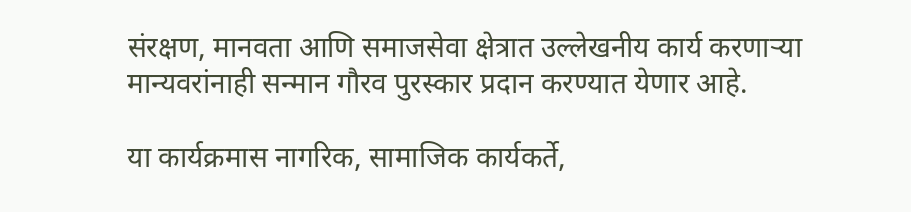संरक्षण, मानवता आणि समाजसेवा क्षेत्रात उल्लेखनीय कार्य करणाऱ्या मान्यवरांनाही सन्मान गौरव पुरस्कार प्रदान करण्यात येणार आहे.

या कार्यक्रमास नागरिक, सामाजिक कार्यकर्ते,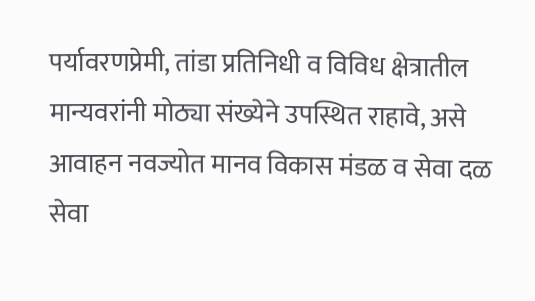पर्यावरणप्रेमी, तांडा प्रतिनिधी व विविध क्षेत्रातील मान्यवरांनी मोठ्या संख्येने उपस्थित राहावे, असे आवाहन नवज्योत मानव विकास मंडळ व सेवा दळ सेवा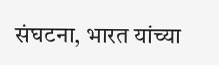संघटना, भारत यांच्या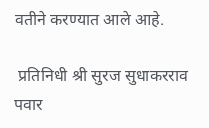वतीने करण्यात आले आहे.

 प्रतिनिधी श्री सुरज सुधाकरराव पवार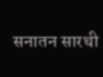सनातन सारथी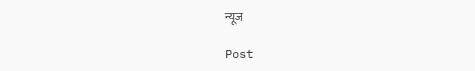न्यूज

Post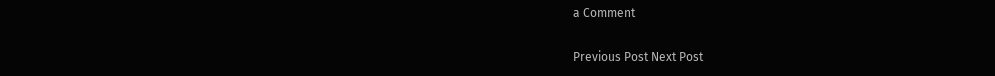a Comment

Previous Post Next Post